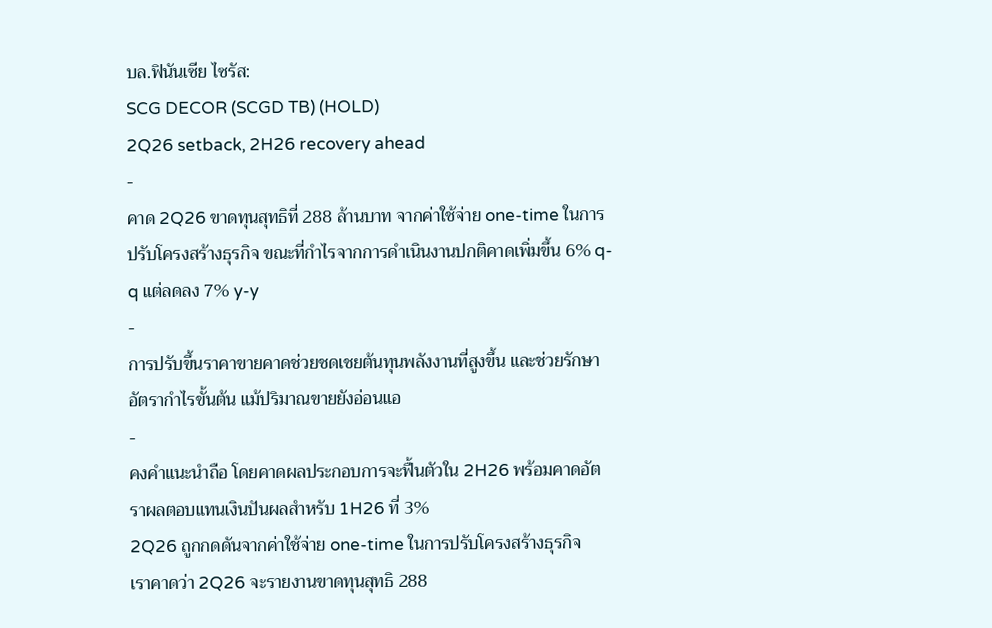บล.ฟินันเซีย ไซรัส:
SCG DECOR (SCGD TB) (HOLD)
2Q26 setback, 2H26 recovery ahead
-
คาด 2Q26 ขาดทุนสุทธิที่ 288 ล้านบาท จากค่าใช้จ่าย one-time ในการปรับโครงสร้างธุรกิจ ขณะที่กำไรจากการดำเนินงานปกติคาดเพิ่มขึ้น 6% q-q แต่ลดลง 7% y-y
-
การปรับขึ้นราคาขายคาดช่วยชดเชยต้นทุนพลังงานที่สูงขึ้น และช่วยรักษาอัตรากำไรขั้นต้น แม้ปริมาณขายยังอ่อนแอ
-
คงคำแนะนำถือ โดยคาดผลประกอบการจะฟื้นตัวใน 2H26 พร้อมคาดอัตราผลตอบแทนเงินปันผลสำหรับ 1H26 ที่ 3%
2Q26 ถูกกดดันจากค่าใช้จ่าย one-time ในการปรับโครงสร้างธุรกิจ
เราคาดว่า 2Q26 จะรายงานขาดทุนสุทธิ 288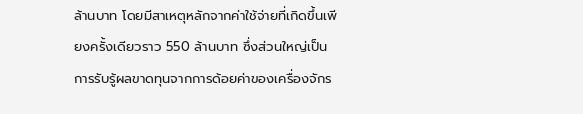ล้านบาท โดยมีสาเหตุหลักจากค่าใช้จ่ายที่เกิดขึ้นเพียงครั้งเดียวราว 550 ล้านบาท ซึ่งส่วนใหญ่เป็นการรับรู้ผลขาดทุนจากการด้อยค่าของเครื่องจักร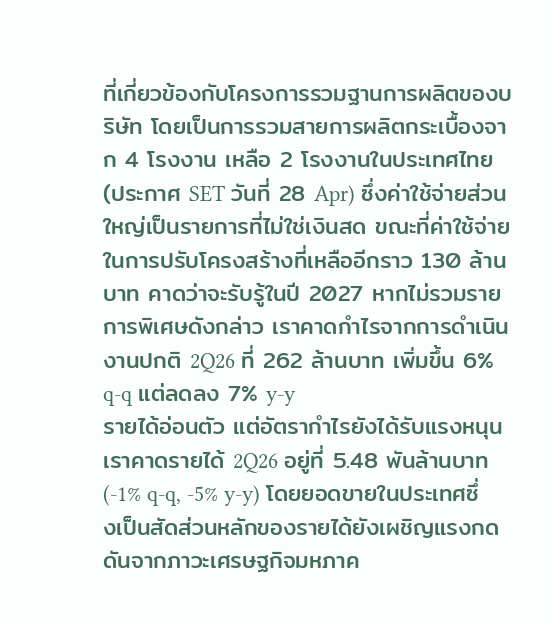ที่เกี่ยวข้องกับโครงการรวมฐานการผลิตของบริษัท โดยเป็นการรวมสายการผลิตกระเบื้องจาก 4 โรงงาน เหลือ 2 โรงงานในประเทศไทย (ประกาศ SET วันที่ 28 Apr) ซึ่งค่าใช้จ่ายส่วนใหญ่เป็นรายการที่ไม่ใช่เงินสด ขณะที่ค่าใช้จ่ายในการปรับโครงสร้างที่เหลืออีกราว 130 ล้านบาท คาดว่าจะรับรู้ในปี 2027 หากไม่รวมรายการพิเศษดังกล่าว เราคาดกำไรจากการดำเนินงานปกติ 2Q26 ที่ 262 ล้านบาท เพิ่มขึ้น 6% q-q แต่ลดลง 7% y-y
รายได้อ่อนตัว แต่อัตรากำไรยังได้รับแรงหนุน
เราคาดรายได้ 2Q26 อยู่ที่ 5.48 พันล้านบาท (-1% q-q, -5% y-y) โดยยอดขายในประเทศซึ่งเป็นสัดส่วนหลักของรายได้ยังเผชิญแรงกดดันจากภาวะเศรษฐกิจมหภาค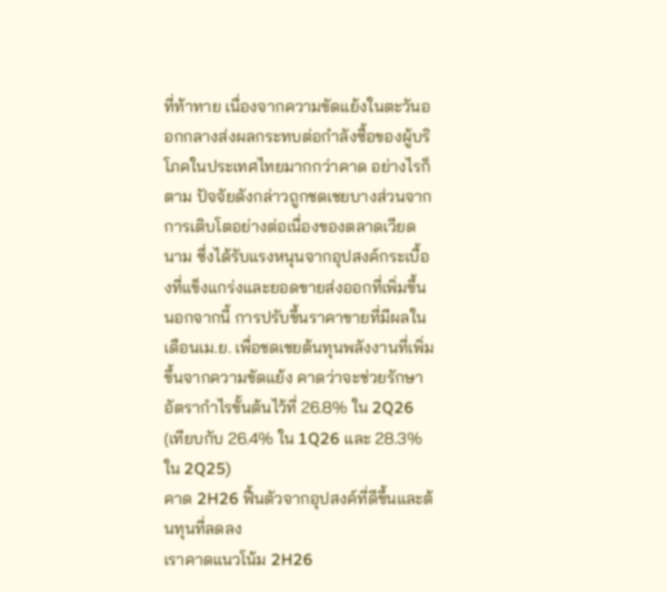ที่ท้าทาย เนื่องจากความขัดแย้งในตะวันออกกลางส่งผลกระทบต่อกำลังซื้อของผู้บริโภคในประเทศไทยมากกว่าคาด อย่างไรก็ตาม ปัจจัยดังกล่าวถูกชดเชยบางส่วนจากการเติบโตอย่างต่อเนื่องของตลาดเวียดนาม ซึ่งได้รับแรงหนุนจากอุปสงค์กระเบื้องที่แข็งแกร่งและยอดขายส่งออกที่เพิ่มขึ้น นอกจากนี้ การปรับขึ้นราคาขายที่มีผลในเดือนเม.ย. เพื่อชดเชยต้นทุนพลังงานที่เพิ่มขึ้นจากความขัดแย้ง คาดว่าจะช่วยรักษาอัตรากำไรขั้นต้นไว้ที่ 26.8% ใน 2Q26 (เทียบกับ 26.4% ใน 1Q26 และ 28.3% ใน 2Q25)
คาด 2H26 ฟื้นตัวจากอุปสงค์ที่ดีขึ้นและต้นทุนที่ลดลง
เราคาดแนวโน้ม 2H26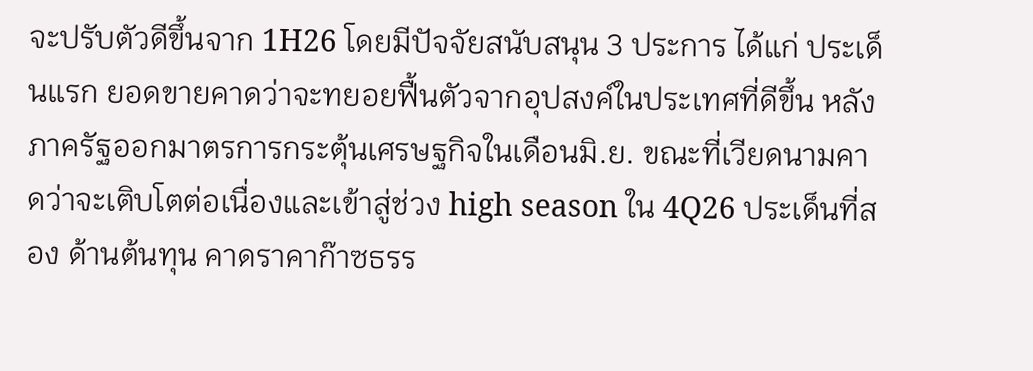จะปรับตัวดีขึ้นจาก 1H26 โดยมีปัจจัยสนับสนุน 3 ประการ ได้แก่ ประเด็นแรก ยอดขายคาดว่าจะทยอยฟื้นตัวจากอุปสงค์ในประเทศที่ดีขึ้น หลังภาครัฐออกมาตรการกระตุ้นเศรษฐกิจในเดือนมิ.ย. ขณะที่เวียดนามคาดว่าจะเติบโตต่อเนื่องและเข้าสู่ช่วง high season ใน 4Q26 ประเด็นที่สอง ด้านต้นทุน คาดราคาก๊าซธรร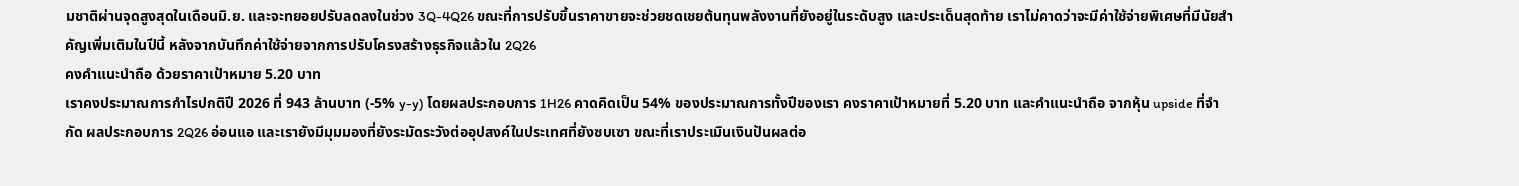มชาติผ่านจุดสูงสุดในเดือนมิ.ย. และจะทยอยปรับลดลงในช่วง 3Q-4Q26 ขณะที่การปรับขึ้นราคาขายจะช่วยชดเชยต้นทุนพลังงานที่ยังอยู่ในระดับสูง และประเด็นสุดท้าย เราไม่คาดว่าจะมีค่าใช้จ่ายพิเศษที่มีนัยสำคัญเพิ่มเติมในปีนี้ หลังจากบันทึกค่าใช้จ่ายจากการปรับโครงสร้างธุรกิจแล้วใน 2Q26
คงคำแนะนำถือ ด้วยราคาเป้าหมาย 5.20 บาท
เราคงประมาณการกำไรปกติปี 2026 ที่ 943 ล้านบาท (-5% y-y) โดยผลประกอบการ 1H26 คาดคิดเป็น 54% ของประมาณการทั้งปีของเรา คงราคาเป้าหมายที่ 5.20 บาท และคำแนะนำถือ จากหุ้น upside ที่จำกัด ผลประกอบการ 2Q26 อ่อนแอ และเรายังมีมุมมองที่ยังระมัดระวังต่ออุปสงค์ในประเทศที่ยังซบเซา ขณะที่เราประเมินเงินปันผลต่อ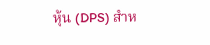หุ้น (DPS) สำห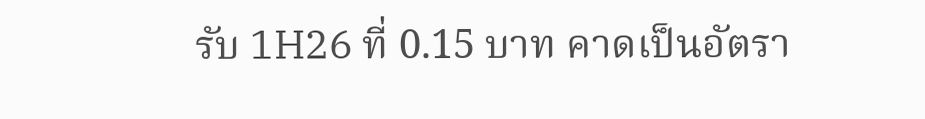รับ 1H26 ที่ 0.15 บาท คาดเป็นอัตรา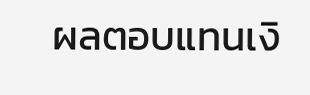ผลตอบแทนเงิ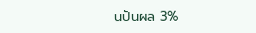นปันผล 3%